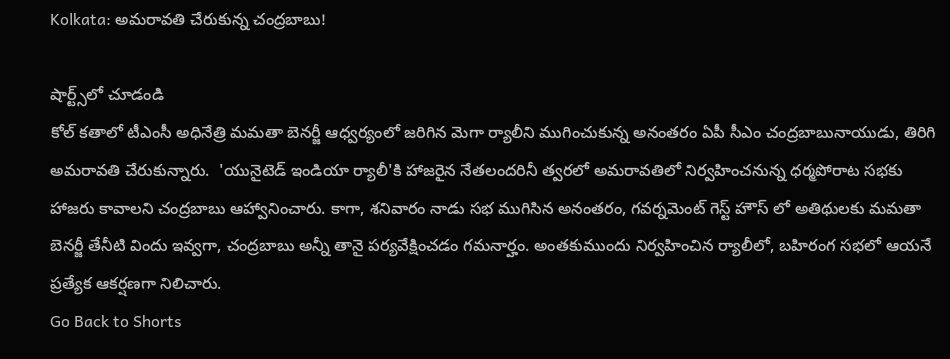Kolkata: అమరావతి చేరుకున్న చంద్రబాబు!

షార్ట్స్‌లో చూడండి
కోల్‌ కతాలో టీఎంసీ అధినేత్రి మమతా బెనర్జీ ఆధ్వర్యంలో జరిగిన మెగా ర్యాలీని ముగించుకున్న అనంతరం ఏపీ సీఎం చంద్రబాబునాయుడు, తిరిగి అమరావతి చేరుకున్నారు.  'యునైటెడ్ ఇండియా ర్యాలీ'కి హాజరైన నేతలందరినీ త్వరలో అమరావతిలో నిర్వహించనున్న ధర్మపోరాట సభకు హాజరు కావాలని చంద్రబాబు ఆహ్వానించారు. కాగా, శనివారం నాడు సభ ముగిసిన అనంతరం, గవర్నమెంట్ గెస్ట్ హౌస్ లో అతిథులకు మమతా బెనర్జీ తేనీటి విందు ఇవ్వగా, చంద్రబాబు అన్నీ తానై పర్యవేక్షించడం గమనార్హం. అంతకుముందు నిర్వహించిన ర్యాలీలో, బహిరంగ సభలో ఆయనే ప్రత్యేక ఆకర్షణగా నిలిచారు.
Go Back to Shorts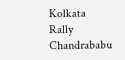Kolkata
Rally
Chandrababu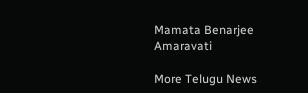Mamata Benarjee
Amaravati

More Telugu News